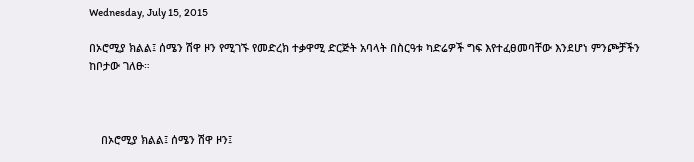Wednesday, July 15, 2015

በኦሮሚያ ክልል፤ ሰሜን ሽዋ ዞን የሚገኙ የመድረክ ተቃዋሚ ድርጅት አባላት በስርዓቱ ካድሬዎች ግፍ እየተፈፀመባቸው እንደሆነ ምንጮቻችን ከቦታው ገለፁ።



    በኦሮሚያ ክልል፤ ሰሜን ሽዋ ዞን፤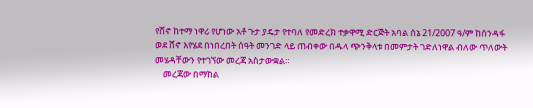የሸኖ ከተማ ነዋሪ የሆነው አቶ ጉታ ያዴታ የተባለ የመድረክ ተቃዋሚ ድርጅት አባል ሰኔ 21/2007 ዓ/ም ከሰንዳፋ ወደ ሸኖ እየሄደ በነበረበት ሰዓት መንገድ ላይ ጠብቀው በዱላ ጭንቅላቱ በመምታት ገድለነዋል ብለው ጥለውት መሄዳቸውን የተገኘው መረጃ አስታውቋል።
    መረጃው በማከል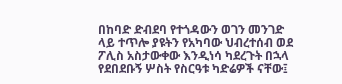በከባድ ድብደባ የተጎዳውን ወገን መንገድ ላይ ተጥሎ ያዩትን የአካባው ህብረተሰብ ወደ ፖሊስ አስታውቀው እንዲነሳ ካደረጉት በኋላ የደበደቡኝ ሦስት የስርዓቱ ካድሬዎች ናቸው፤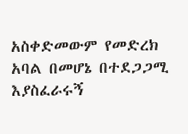አስቀድመውም የመድረክ አባል በመሆኔ በተደጋጋሚ እያስፈራሩኝ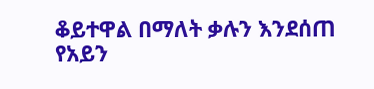ቆይተዋል በማለት ቃሉን እንደሰጠ የአይን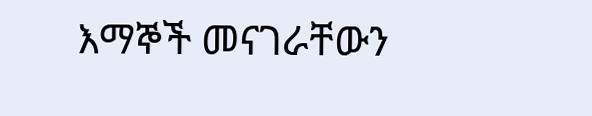እማኞች መናገራቸውን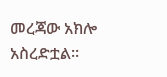መረጃው አክሎ አስረድቷል።